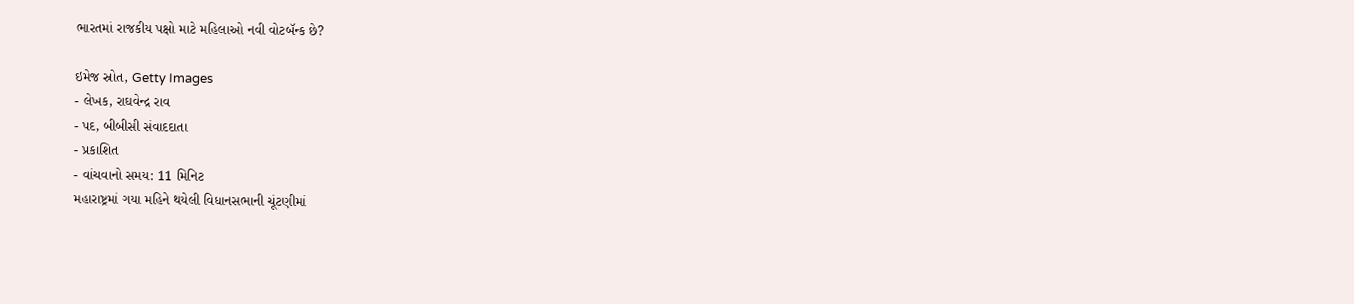ભારતમાં રાજકીય પક્ષો માટે મહિલાઓ નવી વોટબૅન્ક છે?

ઇમેજ સ્રોત, Getty Images
- લેખક, રાઘવેન્દ્ર રાવ
- પદ, બીબીસી સંવાદદાતા
- પ્રકાશિત
- વાંચવાનો સમય: 11 મિનિટ
મહારાષ્ટ્રમાં ગયા મહિને થયેલી વિધાનસભાની ચૂંટણીમાં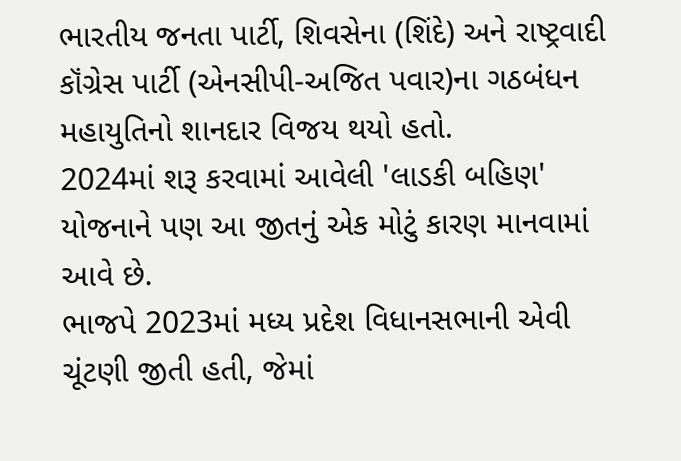ભારતીય જનતા પાર્ટી, શિવસેના (શિંદે) અને રાષ્ટ્રવાદી કૉંગ્રેસ પાર્ટી (એનસીપી-અજિત પવાર)ના ગઠબંધન મહાયુતિનો શાનદાર વિજય થયો હતો.
2024માં શરૂ કરવામાં આવેલી 'લાડકી બહિણ' યોજનાને પણ આ જીતનું એક મોટું કારણ માનવામાં આવે છે.
ભાજપે 2023માં મધ્ય પ્રદેશ વિધાનસભાની એવી ચૂંટણી જીતી હતી, જેમાં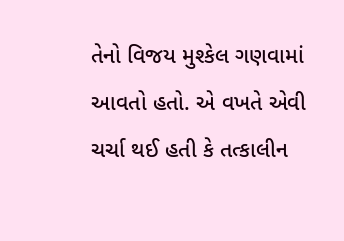તેનો વિજય મુશ્કેલ ગણવામાં આવતો હતો. એ વખતે એવી ચર્ચા થઈ હતી કે તત્કાલીન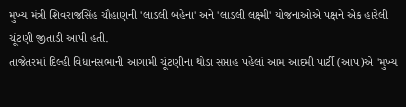મુખ્ય મંત્રી શિવરાજસિંહ ચૌહાણની 'લાડલી બહેના' અને 'લાડલી લક્ષ્મી' યોજનાઓએ પક્ષને એક હારેલી ચૂંટણી જીતાડી આપી હતી.
તાજેતરમાં દિલ્હી વિધાનસભાની આગામી ચૂંટણીના થોડા સપ્તાહ પહેલાં આમ આદમી પાર્ટી (આપ)એ 'મુખ્ય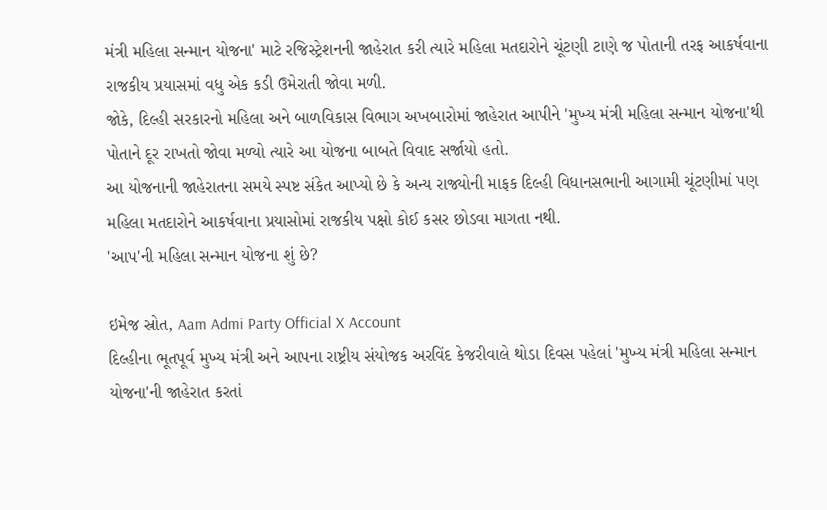મંત્રી મહિલા સન્માન યોજના' માટે રજિસ્ટ્રેશનની જાહેરાત કરી ત્યારે મહિલા મતદારોને ચૂંટણી ટાણે જ પોતાની તરફ આકર્ષવાના રાજકીય પ્રયાસમાં વધુ એક કડી ઉમેરાતી જોવા મળી.
જોકે, દિલ્હી સરકારનો મહિલા અને બાળવિકાસ વિભાગ અખબારોમાં જાહેરાત આપીને 'મુખ્ય મંત્રી મહિલા સન્માન યોજના'થી પોતાને દૂર રાખતો જોવા મળ્યો ત્યારે આ યોજના બાબતે વિવાદ સર્જાયો હતો.
આ યોજનાની જાહેરાતના સમયે સ્પષ્ટ સંકેત આપ્યો છે કે અન્ય રાજ્યોની માફક દિલ્હી વિધાનસભાની આગામી ચૂંટણીમાં પણ મહિલા મતદારોને આકર્ષવાના પ્રયાસોમાં રાજકીય પક્ષો કોઈ કસર છોડવા માગતા નથી.
'આપ'ની મહિલા સન્માન યોજના શું છે?

ઇમેજ સ્રોત, Aam Admi Party Official X Account
દિલ્હીના ભૂતપૂર્વ મુખ્ય મંત્રી અને આપના રાષ્ટ્રીય સંયોજક અરવિંદ કેજરીવાલે થોડા દિવસ પહેલાં 'મુખ્ય મંત્રી મહિલા સન્માન યોજના'ની જાહેરાત કરતાં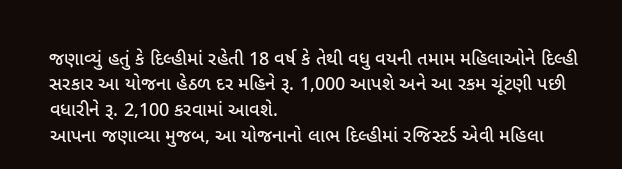જણાવ્યું હતું કે દિલ્હીમાં રહેતી 18 વર્ષ કે તેથી વધુ વયની તમામ મહિલાઓને દિલ્હી સરકાર આ યોજના હેઠળ દર મહિને રૂ. 1,000 આપશે અને આ રકમ ચૂંટણી પછી વધારીને રૂ. 2,100 કરવામાં આવશે.
આપના જણાવ્યા મુજબ, આ યોજનાનો લાભ દિલ્હીમાં રજિસ્ટર્ડ એવી મહિલા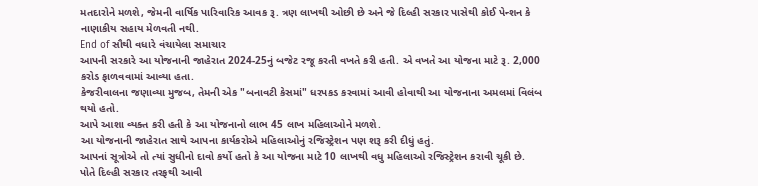મતદારોને મળશે, જેમની વાર્ષિક પારિવારિક આવક રૂ. ત્રણ લાખથી ઓછી છે અને જે દિલ્હી સરકાર પાસેથી કોઈ પેન્શન કે નાણાકીય સહાય મેળવતી નથી.
End of સૌથી વધારે વંચાયેલા સમાચાર
આપની સરકારે આ યોજનાની જાહેરાત 2024-25નું બજેટ રજૂ કરતી વખતે કરી હતી. એ વખતે આ યોજના માટે રૂ. 2,000 કરોડ ફાળવવામાં આવ્યા હતા.
કેજરીવાલના જણાવ્યા મુજબ, તેમની એક "બનાવટી કેસમાં" ધરપકડ કરવામાં આવી હોવાથી આ યોજનાના અમલમાં વિલંબ થયો હતો.
આપે આશા વ્યક્ત કરી હતી કે આ યોજનાનો લાભ 45 લાખ મહિલાઓને મળશે.
આ યોજનાની જાહેરાત સાથે આપના કાર્યકરોએ મહિલાઓનું રજિસ્ટ્રેશન પણ શરૂ કરી દીધું હતું.
આપનાં સૂત્રોએ તો ત્યાં સુધીનો દાવો કર્યો હતો કે આ યોજના માટે 10 લાખથી વધુ મહિલાઓ રજિસ્ટ્રેશન કરાવી ચૂકી છે.
પોતે દિલ્હી સરકાર તરફથી આવી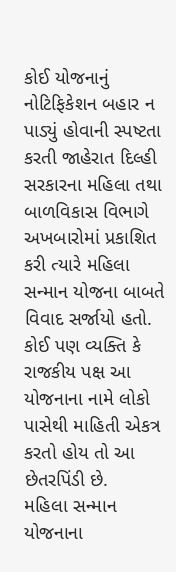કોઈ યોજનાનું નોટિફિકેશન બહાર ન પાડ્યું હોવાની સ્પષ્ટતા કરતી જાહેરાત દિલ્હી સરકારના મહિલા તથા બાળવિકાસ વિભાગે અખબારોમાં પ્રકાશિત કરી ત્યારે મહિલા સન્માન યોજના બાબતે વિવાદ સર્જાયો હતો.
કોઈ પણ વ્યક્તિ કે રાજકીય પક્ષ આ યોજનાના નામે લોકો પાસેથી માહિતી એકત્ર કરતો હોય તો આ છેતરપિંડી છે.
મહિલા સન્માન યોજનાના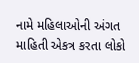નામે મહિલાઓની અંગત માહિતી એકત્ર કરતા લોકો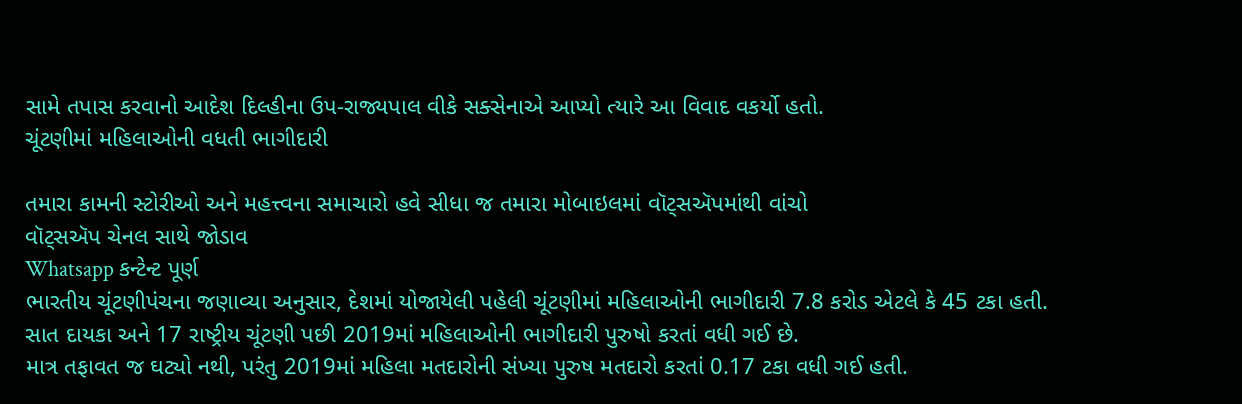સામે તપાસ કરવાનો આદેશ દિલ્હીના ઉપ-રાજ્યપાલ વીકે સક્સેનાએ આપ્યો ત્યારે આ વિવાદ વકર્યો હતો.
ચૂંટણીમાં મહિલાઓની વધતી ભાગીદારી

તમારા કામની સ્ટોરીઓ અને મહત્ત્વના સમાચારો હવે સીધા જ તમારા મોબાઇલમાં વૉટ્સઍપમાંથી વાંચો
વૉટ્સઍપ ચેનલ સાથે જોડાવ
Whatsapp કન્ટેન્ટ પૂર્ણ
ભારતીય ચૂંટણીપંચના જણાવ્યા અનુસાર, દેશમાં યોજાયેલી પહેલી ચૂંટણીમાં મહિલાઓની ભાગીદારી 7.8 કરોડ એટલે કે 45 ટકા હતી.
સાત દાયકા અને 17 રાષ્ટ્રીય ચૂંટણી પછી 2019માં મહિલાઓની ભાગીદારી પુરુષો કરતાં વધી ગઈ છે.
માત્ર તફાવત જ ઘટ્યો નથી, પરંતુ 2019માં મહિલા મતદારોની સંખ્યા પુરુષ મતદારો કરતાં 0.17 ટકા વધી ગઈ હતી.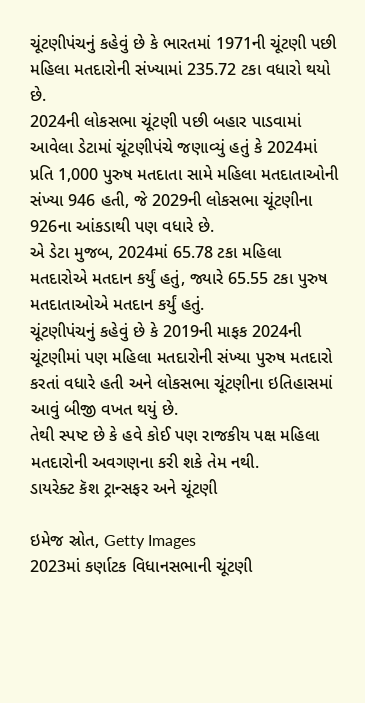ચૂંટણીપંચનું કહેવું છે કે ભારતમાં 1971ની ચૂંટણી પછી મહિલા મતદારોની સંખ્યામાં 235.72 ટકા વધારો થયો છે.
2024ની લોકસભા ચૂંટણી પછી બહાર પાડવામાં આવેલા ડેટામાં ચૂંટણીપંચે જણાવ્યું હતું કે 2024માં પ્રતિ 1,000 પુરુષ મતદાતા સામે મહિલા મતદાતાઓની સંખ્યા 946 હતી, જે 2029ની લોકસભા ચૂંટણીના 926ના આંકડાથી પણ વધારે છે.
એ ડેટા મુજબ, 2024માં 65.78 ટકા મહિલા મતદારોએ મતદાન કર્યું હતું, જ્યારે 65.55 ટકા પુરુષ મતદાતાઓએ મતદાન કર્યું હતું.
ચૂંટણીપંચનું કહેવું છે કે 2019ની માફક 2024ની ચૂંટણીમાં પણ મહિલા મતદારોની સંખ્યા પુરુષ મતદારો કરતાં વધારે હતી અને લોકસભા ચૂંટણીના ઇતિહાસમાં આવું બીજી વખત થયું છે.
તેથી સ્પષ્ટ છે કે હવે કોઈ પણ રાજકીય પક્ષ મહિલા મતદારોની અવગણના કરી શકે તેમ નથી.
ડાયરેક્ટ કૅશ ટ્રાન્સફર અને ચૂંટણી

ઇમેજ સ્રોત, Getty Images
2023માં કર્ણાટક વિધાનસભાની ચૂંટણી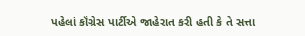પહેલાં કૉંગ્રેસ પાર્ટીએ જાહેરાત કરી હતી કે તે સત્તા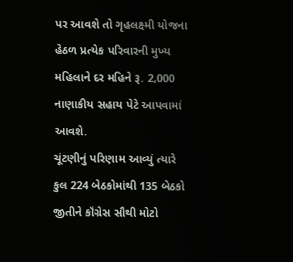પર આવશે તો ગૃહલક્ષ્મી યોજના હેઠળ પ્રત્યેક પરિવારની મુખ્ય મહિલાને દર મહિને રૂ. 2,000 નાણાકીય સહાય પેટે આપવામાં આવશે.
ચૂંટણીનું પરિણામ આવ્યું ત્યારે કુલ 224 બેઠકોમાંથી 135 બેઠકો જીતીને કૉંગ્રેસ સૌથી મોટો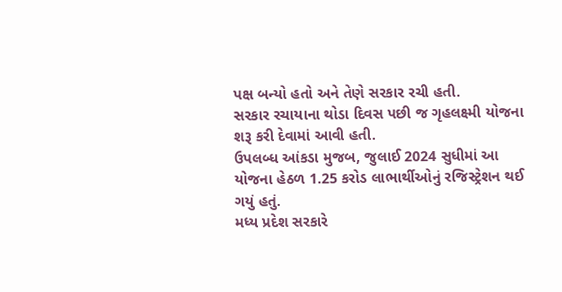પક્ષ બન્યો હતો અને તેણે સરકાર રચી હતી.
સરકાર રચાયાના થોડા દિવસ પછી જ ગૃહલક્ષ્મી યોજના શરૂ કરી દેવામાં આવી હતી.
ઉપલબ્ધ આંકડા મુજબ, જુલાઈ 2024 સુધીમાં આ યોજના હેઠળ 1.25 કરોડ લાભાર્થીઓનું રજિસ્ટ્રેશન થઈ ગયું હતું.
મધ્ય પ્રદેશ સરકારે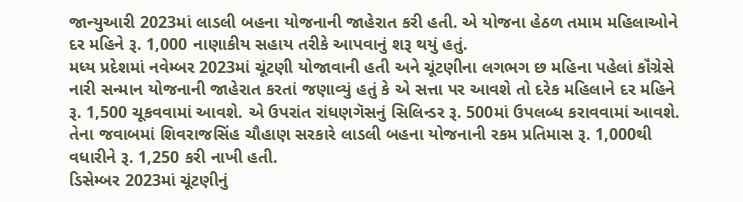જાન્યુઆરી 2023માં લાડલી બહના યોજનાની જાહેરાત કરી હતી. એ યોજના હેઠળ તમામ મહિલાઓને દર મહિને રૂ. 1,000 નાણાકીય સહાય તરીકે આપવાનું શરૂ થયું હતું.
મધ્ય પ્રદેશમાં નવેમ્બર 2023માં ચૂંટણી યોજાવાની હતી અને ચૂંટણીના લગભગ છ મહિના પહેલાં કૉંગ્રેસે નારી સન્માન યોજનાની જાહેરાત કરતાં જણાવ્યું હતું કે એ સત્તા પર આવશે તો દરેક મહિલાને દર મહિને રૂ. 1,500 ચૂકવવામાં આવશે. એ ઉપરાંત રાંધણગૅસનું સિલિન્ડર રૂ. 500માં ઉપલબ્ધ કરાવવામાં આવશે.
તેના જવાબમાં શિવરાજસિંહ ચૌહાણ સરકારે લાડલી બહના યોજનાની રકમ પ્રતિમાસ રૂ. 1,000થી વધારીને રૂ. 1,250 કરી નાખી હતી.
ડિસેમ્બર 2023માં ચૂંટણીનું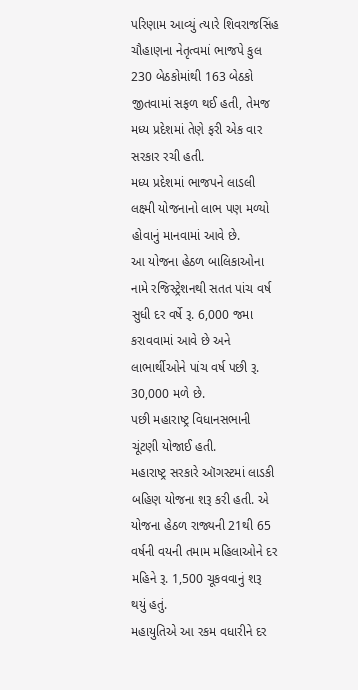પરિણામ આવ્યું ત્યારે શિવરાજસિંહ ચૌહાણના નેતૃત્વમાં ભાજપે કુલ 230 બેઠકોમાંથી 163 બેઠકો જીતવામાં સફળ થઈ હતી, તેમજ મધ્ય પ્રદેશમાં તેણે ફરી એક વાર સરકાર રચી હતી.
મધ્ય પ્રદેશમાં ભાજપને લાડલી લક્ષ્મી યોજનાનો લાભ પણ મળ્યો હોવાનું માનવામાં આવે છે.
આ યોજના હેઠળ બાલિકાઓના નામે રજિસ્ટ્રેશનથી સતત પાંચ વર્ષ સુધી દર વર્ષે રૂ. 6,000 જમા કરાવવામાં આવે છે અને લાભાર્થીઓને પાંચ વર્ષ પછી રૂ. 30,000 મળે છે.
પછી મહારાષ્ટ્ર વિધાનસભાની ચૂંટણી યોજાઈ હતી.
મહારાષ્ટ્ર સરકારે ઑગસ્ટમાં લાડકી બહિણ યોજના શરૂ કરી હતી. એ યોજના હેઠળ રાજ્યની 21થી 65 વર્ષની વયની તમામ મહિલાઓને દર મહિને રૂ. 1,500 ચૂકવવાનું શરૂ થયું હતું.
મહાયુતિએ આ રકમ વધારીને દર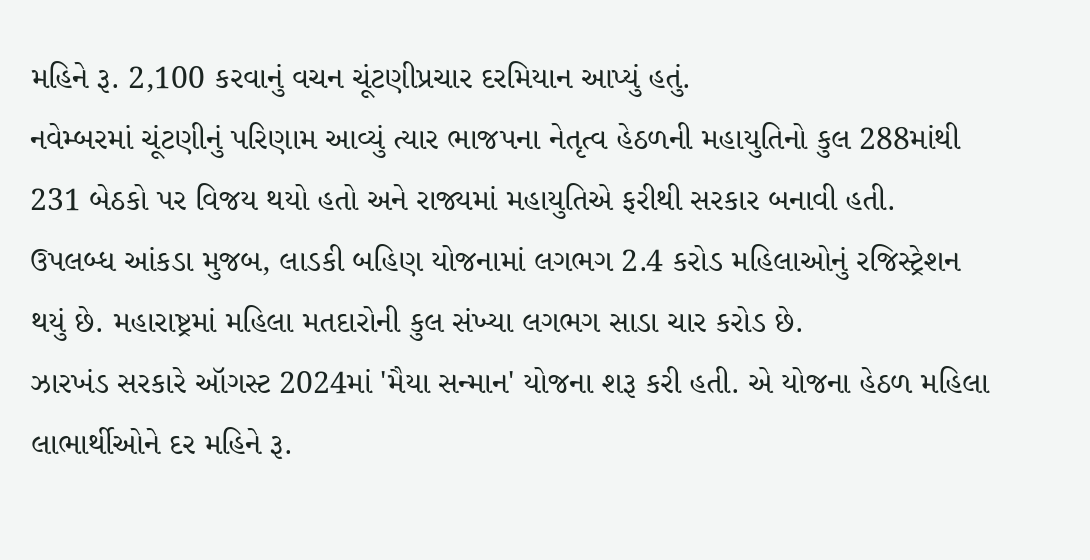મહિને રૂ. 2,100 કરવાનું વચન ચૂંટણીપ્રચાર દરમિયાન આપ્યું હતું.
નવેમ્બરમાં ચૂંટણીનું પરિણામ આવ્યું ત્યાર ભાજપના નેતૃત્વ હેઠળની મહાયુતિનો કુલ 288માંથી 231 બેઠકો પર વિજય થયો હતો અને રાજ્યમાં મહાયુતિએ ફરીથી સરકાર બનાવી હતી.
ઉપલબ્ધ આંકડા મુજબ, લાડકી બહિણ યોજનામાં લગભગ 2.4 કરોડ મહિલાઓનું રજિસ્ટ્રેશન થયું છે. મહારાષ્ટ્રમાં મહિલા મતદારોની કુલ સંખ્યા લગભગ સાડા ચાર કરોડ છે.
ઝારખંડ સરકારે ઑગસ્ટ 2024માં 'મૈયા સન્માન' યોજના શરૂ કરી હતી. એ યોજના હેઠળ મહિલા લાભાર્થીઓને દર મહિને રૂ.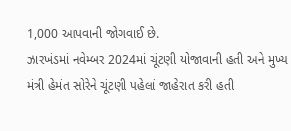1,000 આપવાની જોગવાઈ છે.
ઝારખંડમાં નવેમ્બર 2024માં ચૂંટણી યોજાવાની હતી અને મુખ્ય મંત્રી હેમંત સોરેને ચૂંટણી પહેલાં જાહેરાત કરી હતી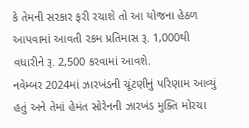કે તેમની સરકાર ફરી રચાશે તો આ યોજના હેઠળ આપવામાં આવતી રકમ પ્રતિમાસ રૂ. 1,000થી વધારીને રૂ. 2,500 કરવામાં આવશે.
નવેમ્બર 2024માં ઝારખંડની ચૂંટણીનું પરિણામ આવ્યું હતું અને તેમાં હેમંત સોરેનની ઝારખંડ મુક્તિ મોરચા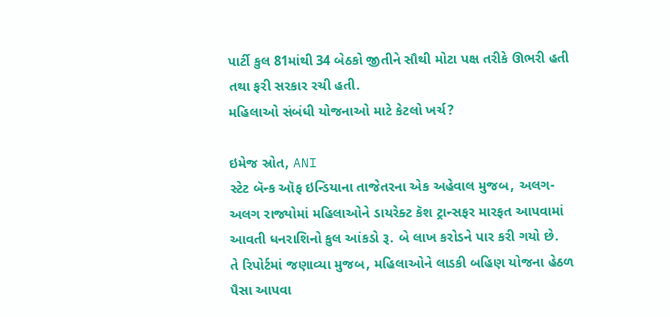પાર્ટી કુલ 81માંથી 34 બેઠકો જીતીને સૌથી મોટા પક્ષ તરીકે ઊભરી હતી તથા ફરી સરકાર રચી હતી.
મહિલાઓ સંબંધી યોજનાઓ માટે કેટલો ખર્ચ?

ઇમેજ સ્રોત, ANI
સ્ટેટ બૅન્ક ઑફ ઇન્ડિયાના તાજેતરના એક અહેવાલ મુજબ, અલગ-અલગ રાજ્યોમાં મહિલાઓને ડાયરેક્ટ કૅશ ટ્રાન્સફર મારફત આપવામાં આવતી ધનરાશિનો કુલ આંકડો રૂ. બે લાખ કરોડને પાર કરી ગયો છે.
તે રિપોર્ટમાં જણાવ્યા મુજબ, મહિલાઓને લાડકી બહિણ યોજના હેઠળ પૈસા આપવા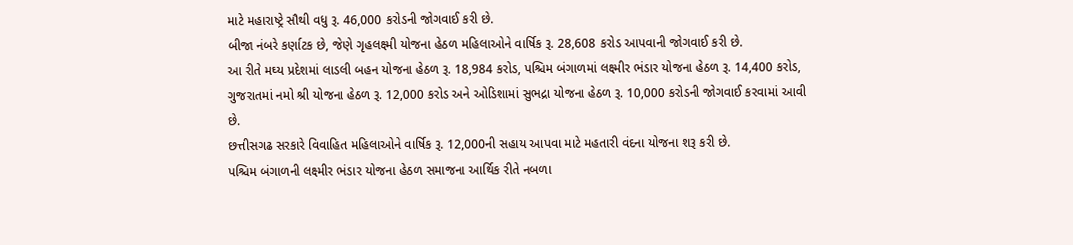માટે મહારાષ્ટ્રે સૌથી વધુ રૂ. 46,000 કરોડની જોગવાઈ કરી છે.
બીજા નંબરે કર્ણાટક છે, જેણે ગૃહલક્ષ્મી યોજના હેઠળ મહિલાઓને વાર્ષિક રૂ. 28,608 કરોડ આપવાની જોગવાઈ કરી છે.
આ રીતે મઘ્ય પ્રદેશમાં લાડલી બહન યોજના હેઠળ રૂ. 18,984 કરોડ, પશ્ચિમ બંગાળમાં લક્ષ્મીર ભંડાર યોજના હેઠળ રૂ. 14,400 કરોડ, ગુજરાતમાં નમો શ્રી યોજના હેઠળ રૂ. 12,000 કરોડ અને ઓડિશામાં સુભદ્રા યોજના હેઠળ રૂ. 10,000 કરોડની જોગવાઈ કરવામાં આવી છે.
છત્તીસગઢ સરકારે વિવાહિત મહિલાઓને વાર્ષિક રૂ. 12,000ની સહાય આપવા માટે મહતારી વંદના યોજના શરૂ કરી છે.
પશ્ચિમ બંગાળની લક્ષ્મીર ભંડાર યોજના હેઠળ સમાજના આર્થિક રીતે નબળા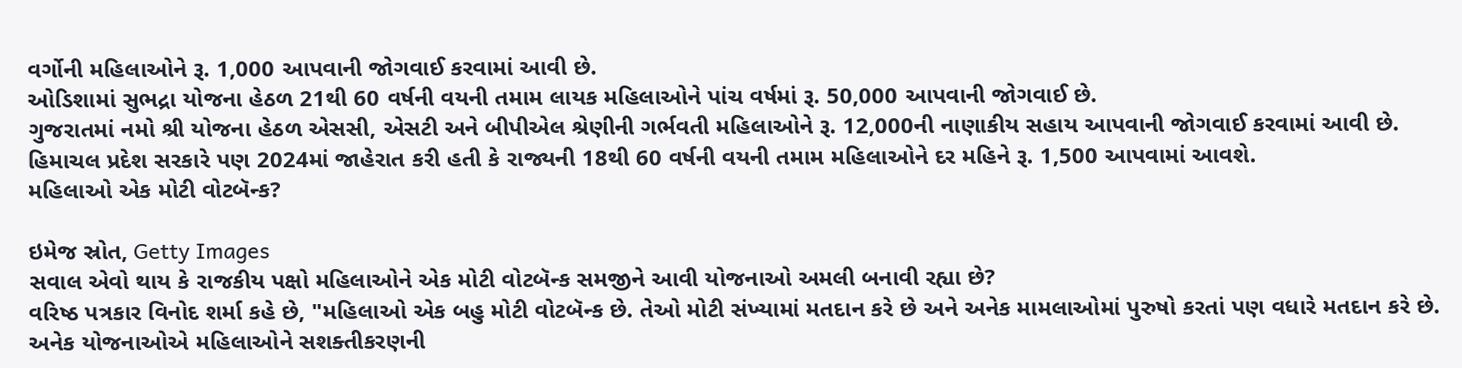વર્ગોની મહિલાઓને રૂ. 1,000 આપવાની જોગવાઈ કરવામાં આવી છે.
ઓડિશામાં સુભદ્રા યોજના હેઠળ 21થી 60 વર્ષની વયની તમામ લાયક મહિલાઓને પાંચ વર્ષમાં રૂ. 50,000 આપવાની જોગવાઈ છે.
ગુજરાતમાં નમો શ્રી યોજના હેઠળ એસસી, એસટી અને બીપીએલ શ્રેણીની ગર્ભવતી મહિલાઓને રૂ. 12,000ની નાણાકીય સહાય આપવાની જોગવાઈ કરવામાં આવી છે.
હિમાચલ પ્રદેશ સરકારે પણ 2024માં જાહેરાત કરી હતી કે રાજ્યની 18થી 60 વર્ષની વયની તમામ મહિલાઓને દર મહિને રૂ. 1,500 આપવામાં આવશે.
મહિલાઓ એક મોટી વોટબૅન્ક?

ઇમેજ સ્રોત, Getty Images
સવાલ એવો થાય કે રાજકીય પક્ષો મહિલાઓને એક મોટી વોટબૅન્ક સમજીને આવી યોજનાઓ અમલી બનાવી રહ્યા છે?
વરિષ્ઠ પત્રકાર વિનોદ શર્મા કહે છે, "મહિલાઓ એક બહુ મોટી વોટબૅન્ક છે. તેઓ મોટી સંખ્યામાં મતદાન કરે છે અને અનેક મામલાઓમાં પુરુષો કરતાં પણ વધારે મતદાન કરે છે. અનેક યોજનાઓએ મહિલાઓને સશક્તીકરણની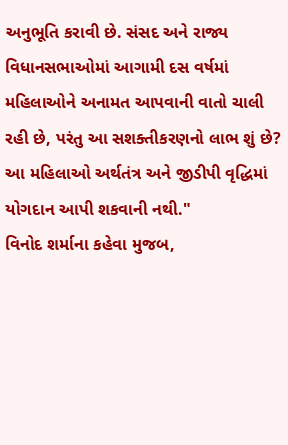અનુભૂતિ કરાવી છે. સંસદ અને રાજ્ય વિધાનસભાઓમાં આગામી દસ વર્ષમાં મહિલાઓને અનામત આપવાની વાતો ચાલી રહી છે, પરંતુ આ સશક્તીકરણનો લાભ શું છે? આ મહિલાઓ અર્થતંત્ર અને જીડીપી વૃદ્ધિમાં યોગદાન આપી શકવાની નથી."
વિનોદ શર્માના કહેવા મુજબ,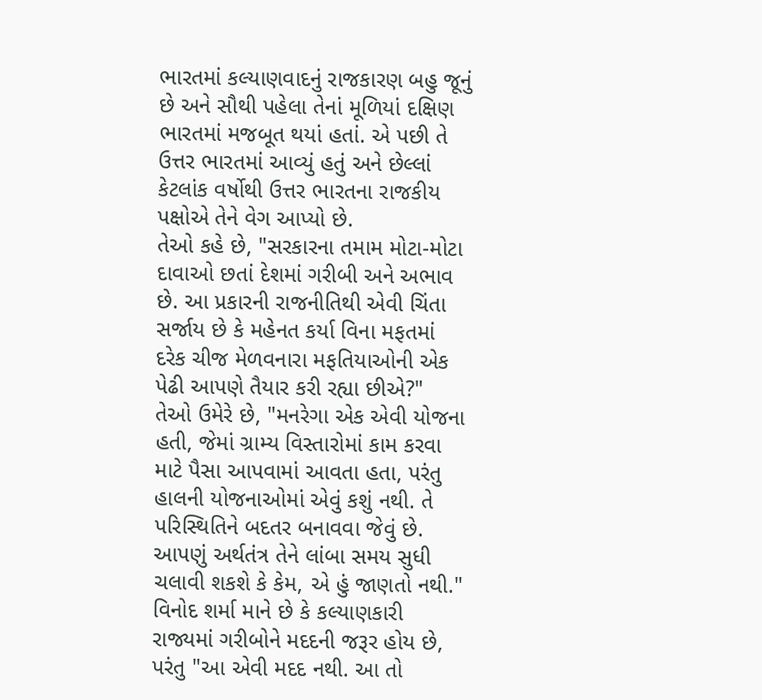ભારતમાં કલ્યાણવાદનું રાજકારણ બહુ જૂનું છે અને સૌથી પહેલા તેનાં મૂળિયાં દક્ષિણ ભારતમાં મજબૂત થયાં હતાં. એ પછી તે ઉત્તર ભારતમાં આવ્યું હતું અને છેલ્લાં કેટલાંક વર્ષોથી ઉત્તર ભારતના રાજકીય પક્ષોએ તેને વેગ આપ્યો છે.
તેઓ કહે છે, "સરકારના તમામ મોટા-મોટા દાવાઓ છતાં દેશમાં ગરીબી અને અભાવ છે. આ પ્રકારની રાજનીતિથી એવી ચિંતા સર્જાય છે કે મહેનત કર્યા વિના મફતમાં દરેક ચીજ મેળવનારા મફતિયાઓની એક પેઢી આપણે તૈયાર કરી રહ્યા છીએ?"
તેઓ ઉમેરે છે, "મનરેગા એક એવી યોજના હતી, જેમાં ગ્રામ્ય વિસ્તારોમાં કામ કરવા માટે પૈસા આપવામાં આવતા હતા, પરંતુ હાલની યોજનાઓમાં એવું કશું નથી. તે પરિસ્થિતિને બદતર બનાવવા જેવું છે. આપણું અર્થતંત્ર તેને લાંબા સમય સુધી ચલાવી શકશે કે કેમ, એ હું જાણતો નથી."
વિનોદ શર્મા માને છે કે કલ્યાણકારી રાજ્યમાં ગરીબોને મદદની જરૂર હોય છે, પરંતુ "આ એવી મદદ નથી. આ તો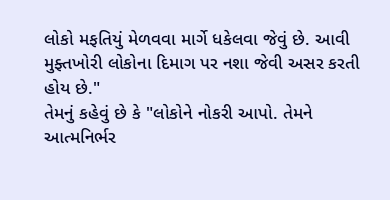લોકો મફતિયું મેળવવા માર્ગે ધકેલવા જેવું છે. આવી મુફ્તખોરી લોકોના દિમાગ પર નશા જેવી અસર કરતી હોય છે."
તેમનું કહેવું છે કે "લોકોને નોકરી આપો. તેમને આત્મનિર્ભર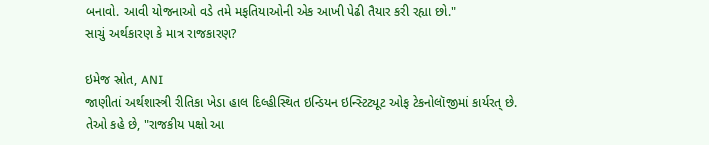બનાવો. આવી યોજનાઓ વડે તમે મફતિયાઓની એક આખી પેઢી તૈયાર કરી રહ્યા છો."
સાચું અર્થકારણ કે માત્ર રાજકારણ?

ઇમેજ સ્રોત, ANI
જાણીતાં અર્થશાસ્ત્રી રીતિકા ખેડા હાલ દિલ્હીસ્થિત ઇન્ડિયન ઇન્સ્ટિટ્યૂટ ઓફ ટેકનોલૉજીમાં કાર્યરત્ છે.
તેઓ કહે છે, "રાજકીય પક્ષો આ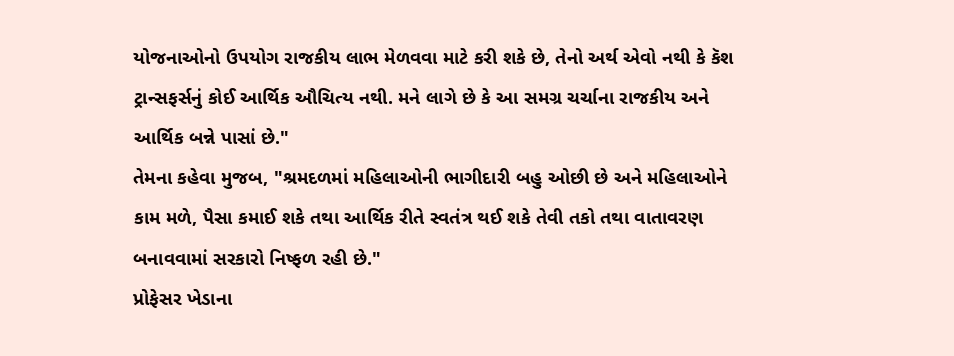યોજનાઓનો ઉપયોગ રાજકીય લાભ મેળવવા માટે કરી શકે છે, તેનો અર્થ એવો નથી કે કૅશ ટ્રાન્સફર્સનું કોઈ આર્થિક ઔચિત્ય નથી. મને લાગે છે કે આ સમગ્ર ચર્ચાના રાજકીય અને આર્થિક બન્ને પાસાં છે."
તેમના કહેવા મુજબ, "શ્રમદળમાં મહિલાઓની ભાગીદારી બહુ ઓછી છે અને મહિલાઓને કામ મળે, પૈસા કમાઈ શકે તથા આર્થિક રીતે સ્વતંત્ર થઈ શકે તેવી તકો તથા વાતાવરણ બનાવવામાં સરકારો નિષ્ફળ રહી છે."
પ્રોફેસર ખેડાના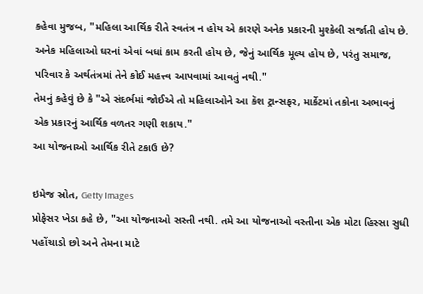કહેવા મુજબ, "મહિલા આર્થિક રીતે સ્વતંત્ર ન હોય એ કારણે અનેક પ્રકારની મુશ્કેલી સર્જાતી હોય છે. અનેક મહિલાઓ ઘરનાં એવાં બધાં કામ કરતી હોય છે, જેનું આર્થિક મૂલ્ય હોય છે, પરંતુ સમાજ, પરિવાર કે અર્થતંત્રમાં તેને કોઈ મહત્ત્વ આપવામાં આવતું નથી."
તેમનું કહેવું છે કે "એ સંદર્ભમાં જોઈએ તો મહિલાઓને આ કૅશ ટ્રાન્સફર, માર્કેટમાં તકોના અભાવનું એક પ્રકારનું આર્થિક વળતર ગણી શકાય."
આ યોજનાઓ આર્થિક રીતે ટકાઉ છે?

ઇમેજ સ્રોત, Getty Images
પ્રોફેસર ખેડા કહે છે, "આ યોજનાઓ સસ્તી નથી. તમે આ યોજનાઓ વસ્તીના એક મોટા હિસ્સા સુધી પહોંચાડો છો અને તેમના માટે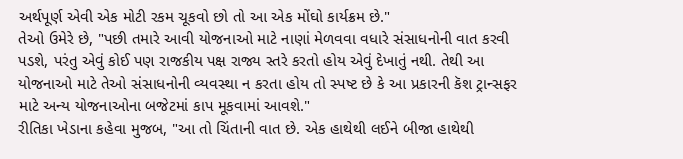અર્થપૂર્ણ એવી એક મોટી રકમ ચૂકવો છો તો આ એક મોંઘો કાર્યક્રમ છે."
તેઓ ઉમેરે છે, "પછી તમારે આવી યોજનાઓ માટે નાણાં મેળવવા વધારે સંસાધનોની વાત કરવી પડશે, પરંતુ એવું કોઈ પણ રાજકીય પક્ષ રાજ્ય સ્તરે કરતો હોય એવું દેખાતું નથી. તેથી આ યોજનાઓ માટે તેઓ સંસાધનોની વ્યવસ્થા ન કરતા હોય તો સ્પષ્ટ છે કે આ પ્રકારની કૅશ ટ્રાન્સફર માટે અન્ય યોજનાઓના બજેટમાં કાપ મૂકવામાં આવશે."
રીતિકા ખેડાના કહેવા મુજબ, "આ તો ચિંતાની વાત છે. એક હાથેથી લઈને બીજા હાથેથી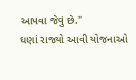આપવા જેવું છે."
ઘણાં રાજ્યો આવી યોજનાઓ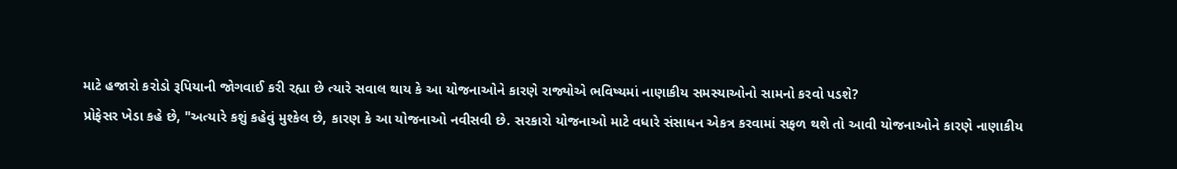માટે હજારો કરોડો રૂપિયાની જોગવાઈ કરી રહ્યા છે ત્યારે સવાલ થાય કે આ યોજનાઓને કારણે રાજ્યોએ ભવિષ્યમાં નાણાકીય સમસ્યાઓનો સામનો કરવો પડશે?
પ્રોફેસર ખેડા કહે છે, "અત્યારે કશું કહેવું મુશ્કેલ છે, કારણ કે આ યોજનાઓ નવીસવી છે. સરકારો યોજનાઓ માટે વધારે સંસાધન એકત્ર કરવામાં સફળ થશે તો આવી યોજનાઓને કારણે નાણાકીય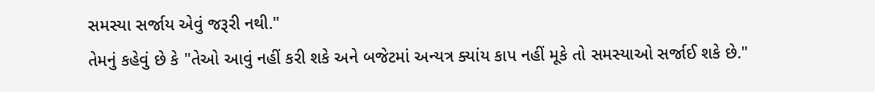સમસ્યા સર્જાય એવું જરૂરી નથી."
તેમનું કહેવું છે કે "તેઓ આવું નહીં કરી શકે અને બજેટમાં અન્યત્ર ક્યાંય કાપ નહીં મૂકે તો સમસ્યાઓ સર્જાઈ શકે છે."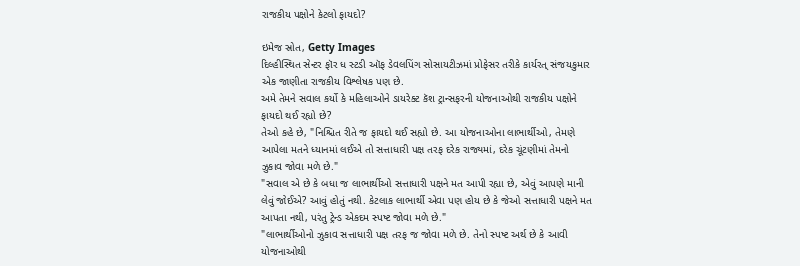રાજકીય પક્ષોને કેટલો ફાયદો?

ઇમેજ સ્રોત, Getty Images
દિલ્હીસ્થિત સેન્ટર ફૉર ધ સ્ટડી ઑફ ડેવલપિંગ સોસાયટીઝમાં પ્રોફેસર તરીકે કાર્યરત્ સંજયકુમાર એક જાણીતા રાજકીય વિશ્લેષક પણ છે.
અમે તેમને સવાલ કર્યો કે મહિલાઓને ડાયરેક્ટ કૅશ ટ્રાન્સફરની યોજનાઓથી રાજકીય પક્ષોને ફાયદો થઈ રહ્યો છે?
તેઓ કહે છે, "નિશ્ચિત રીતે જ ફાયદો થઈ સહ્યો છે. આ યોજનાઓના લાભાર્થીઓ, તેમણે આપેલા મતને ધ્યાનમાં લઈએ તો સત્તાધારી પક્ષ તરફ દરેક રાજ્યમાં, દરેક ચૂંટણીમાં તેમનો ઝુકાવ જોવા મળે છે."
"સવાલ એ છે કે બધા જ લાભાર્થીઓ સત્તાધારી પક્ષને મત આપી રહ્યા છે, એવું આપણે માની લેવું જોઈએ? આવું હોતું નથી. કેટલાક લાભાર્થી એવા પણ હોય છે કે જેઓ સત્તાધારી પક્ષને મત આપતા નથી, પરંતુ ટ્રેન્ડ એકદમ સ્પષ્ટ જોવા મળે છે."
"લાભાર્થીઓનો ઝુકાવ સત્તાધારી પક્ષ તરફ જ જોવા મળે છે. તેનો સ્પષ્ટ અર્થ છે કે આવી યોજનાઓથી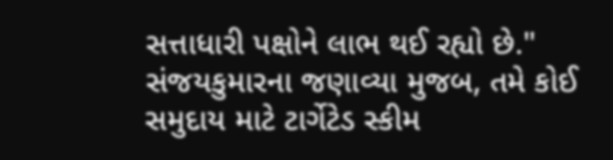સત્તાધારી પક્ષોને લાભ થઈ રહ્યો છે."
સંજયકુમારના જણાવ્યા મુજબ, તમે કોઈ સમુદાય માટે ટાર્ગેટેડ સ્કીમ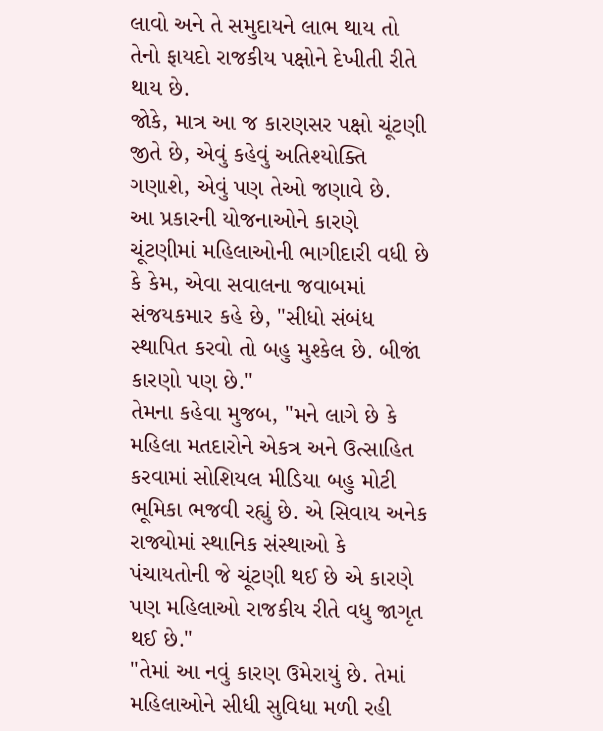લાવો અને તે સમુદાયને લાભ થાય તો તેનો ફાયદો રાજકીય પક્ષોને દેખીતી રીતે થાય છે.
જોકે, માત્ર આ જ કારણસર પક્ષો ચૂંટણી જીતે છે, એવું કહેવું અતિશ્યોક્તિ ગણાશે, એવું પણ તેઓ જણાવે છે.
આ પ્રકારની યોજનાઓને કારણે ચૂંટણીમાં મહિલાઓની ભાગીદારી વધી છે કે કેમ, એવા સવાલના જવાબમાં સંજયકમાર કહે છે, "સીધો સંબંધ સ્થાપિત કરવો તો બહુ મુશ્કેલ છે. બીજાં કારણો પણ છે."
તેમના કહેવા મુજબ, "મને લાગે છે કે મહિલા મતદારોને એકત્ર અને ઉત્સાહિત કરવામાં સોશિયલ મીડિયા બહુ મોટી ભૂમિકા ભજવી રહ્યું છે. એ સિવાય અનેક રાજ્યોમાં સ્થાનિક સંસ્થાઓ કે પંચાયતોની જે ચૂંટણી થઈ છે એ કારણે પણ મહિલાઓ રાજકીય રીતે વધુ જાગૃત થઈ છે."
"તેમાં આ નવું કારણ ઉમેરાયું છે. તેમાં મહિલાઓને સીધી સુવિધા મળી રહી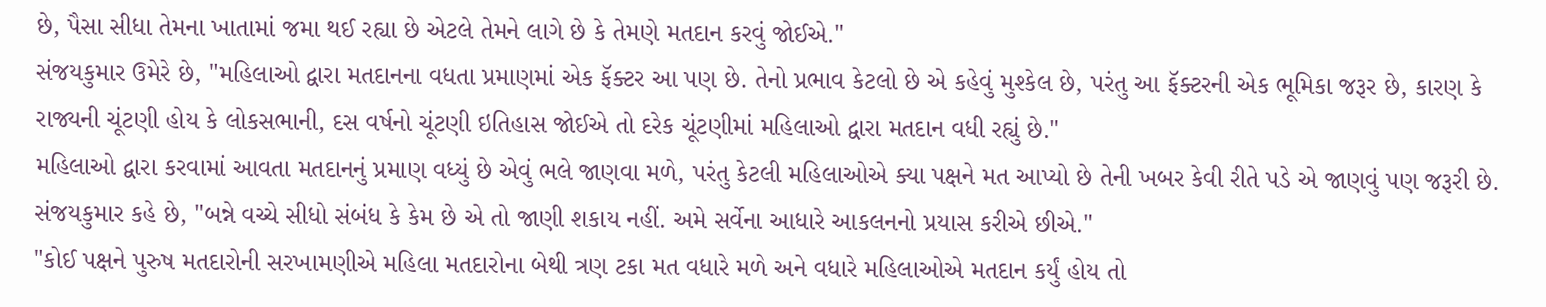છે, પૈસા સીધા તેમના ખાતામાં જમા થઈ રહ્યા છે એટલે તેમને લાગે છે કે તેમણે મતદાન કરવું જોઈએ."
સંજયકુમાર ઉમેરે છે, "મહિલાઓ દ્વારા મતદાનના વધતા પ્રમાણમાં એક ફૅક્ટર આ પણ છે. તેનો પ્રભાવ કેટલો છે એ કહેવું મુશ્કેલ છે, પરંતુ આ ફૅક્ટરની એક ભૂમિકા જરૂર છે, કારણ કે રાજ્યની ચૂંટણી હોય કે લોકસભાની, દસ વર્ષનો ચૂંટણી ઇતિહાસ જોઈએ તો દરેક ચૂંટણીમાં મહિલાઓ દ્વારા મતદાન વધી રહ્યું છે."
મહિલાઓ દ્વારા કરવામાં આવતા મતદાનનું પ્રમાણ વધ્યું છે એવું ભલે જાણવા મળે, પરંતુ કેટલી મહિલાઓએ ક્યા પક્ષને મત આપ્યો છે તેની ખબર કેવી રીતે પડે એ જાણવું પણ જરૂરી છે.
સંજયકુમાર કહે છે, "બન્ને વચ્ચે સીધો સંબંધ કે કેમ છે એ તો જાણી શકાય નહીં. અમે સર્વેના આધારે આકલનનો પ્રયાસ કરીએ છીએ."
"કોઈ પક્ષને પુરુષ મતદારોની સરખામણીએ મહિલા મતદારોના બેથી ત્રણ ટકા મત વધારે મળે અને વધારે મહિલાઓએ મતદાન કર્યું હોય તો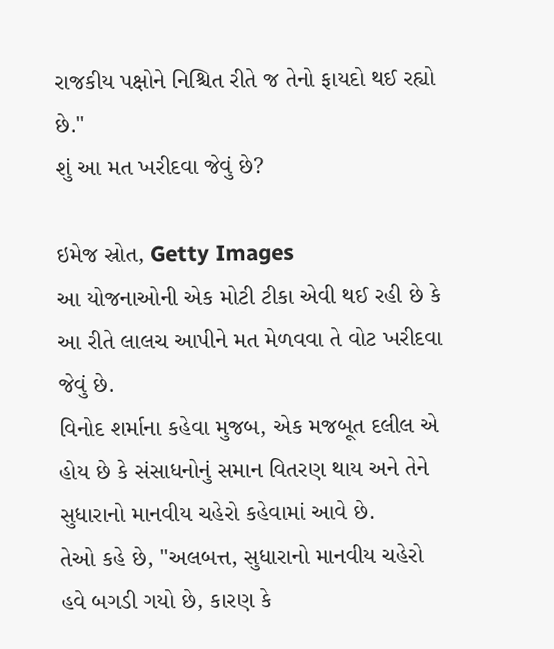રાજકીય પક્ષોને નિશ્ચિત રીતે જ તેનો ફાયદો થઈ રહ્યો છે."
શું આ મત ખરીદવા જેવું છે?

ઇમેજ સ્રોત, Getty Images
આ યોજનાઓની એક મોટી ટીકા એવી થઈ રહી છે કે આ રીતે લાલચ આપીને મત મેળવવા તે વોટ ખરીદવા જેવું છે.
વિનોદ શર્માના કહેવા મુજબ, એક મજબૂત દલીલ એ હોય છે કે સંસાધનોનું સમાન વિતરણ થાય અને તેને સુધારાનો માનવીય ચહેરો કહેવામાં આવે છે.
તેઓ કહે છે, "અલબત્ત, સુધારાનો માનવીય ચહેરો હવે બગડી ગયો છે, કારણ કે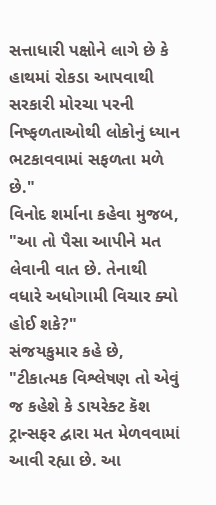સત્તાધારી પક્ષોને લાગે છે કે હાથમાં રોકડા આપવાથી સરકારી મોરચા પરની નિષ્ફળતાઓથી લોકોનું ધ્યાન ભટકાવવામાં સફળતા મળે છે."
વિનોદ શર્માના કહેવા મુજબ, "આ તો પૈસા આપીને મત લેવાની વાત છે. તેનાથી વધારે અધોગામી વિચાર ક્યો હોઈ શકે?"
સંજયકુમાર કહે છે, "ટીકાત્મક વિશ્લેષણ તો એવું જ કહેશે કે ડાયરેક્ટ કૅશ ટ્રાન્સફર દ્વારા મત મેળવવામાં આવી રહ્યા છે. આ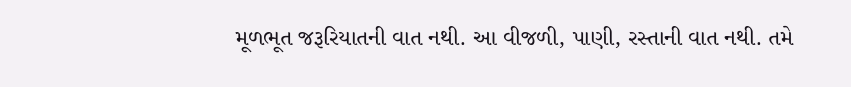મૂળભૂત જરૂરિયાતની વાત નથી. આ વીજળી, પાણી, રસ્તાની વાત નથી. તમે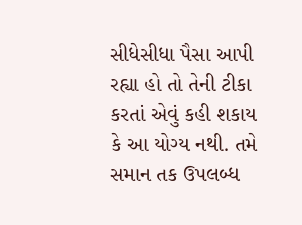સીધેસીધા પૈસા આપી રહ્યા હો તો તેની ટીકા કરતાં એવું કહી શકાય કે આ યોગ્ય નથી. તમે સમાન તક ઉપલબ્ધ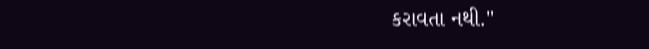કરાવતા નથી."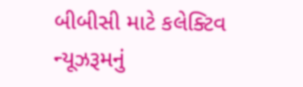બીબીસી માટે કલેક્ટિવ ન્યૂઝરૂમનું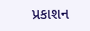પ્રકાશન